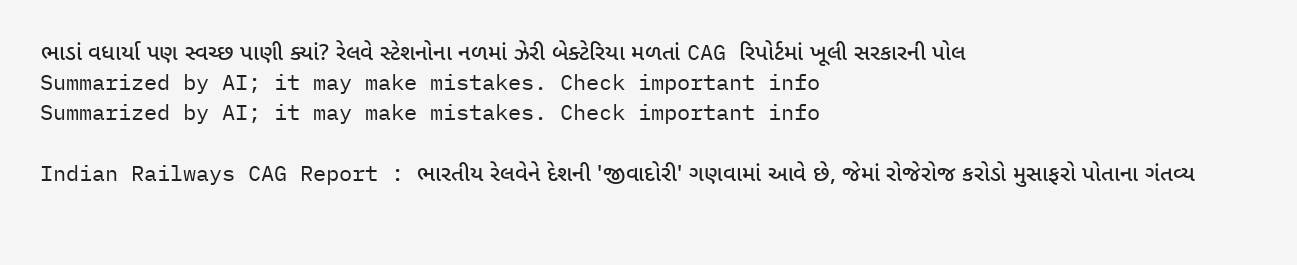ભાડાં વધાર્યા પણ સ્વચ્છ પાણી ક્યાં? રેલવે સ્ટેશનોના નળમાં ઝેરી બેક્ટેરિયા મળતાં CAG રિપોર્ટમાં ખૂલી સરકારની પોલ
Summarized by AI; it may make mistakes. Check important info
Summarized by AI; it may make mistakes. Check important info

Indian Railways CAG Report : ભારતીય રેલવેને દેશની 'જીવાદોરી' ગણવામાં આવે છે, જેમાં રોજેરોજ કરોડો મુસાફરો પોતાના ગંતવ્ય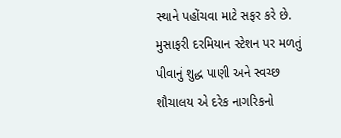સ્થાને પહોંચવા માટે સફર કરે છે. મુસાફરી દરમિયાન સ્ટેશન પર મળતું પીવાનું શુદ્ધ પાણી અને સ્વચ્છ શૌચાલય એ દરેક નાગરિકનો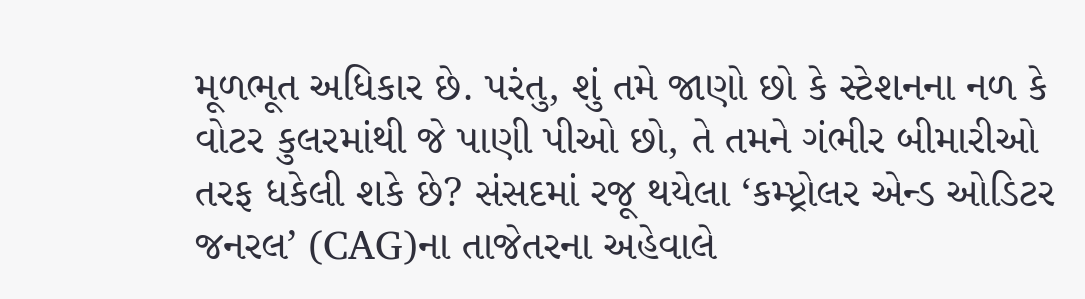મૂળભૂત અધિકાર છે. પરંતુ, શું તમે જાણો છો કે સ્ટેશનના નળ કે વોટર કુલરમાંથી જે પાણી પીઓ છો, તે તમને ગંભીર બીમારીઓ તરફ ધકેલી શકે છે? સંસદમાં રજૂ થયેલા ‘કમ્પ્ટ્રોલર એન્ડ ઓડિટર જનરલ’ (CAG)ના તાજેતરના અહેવાલે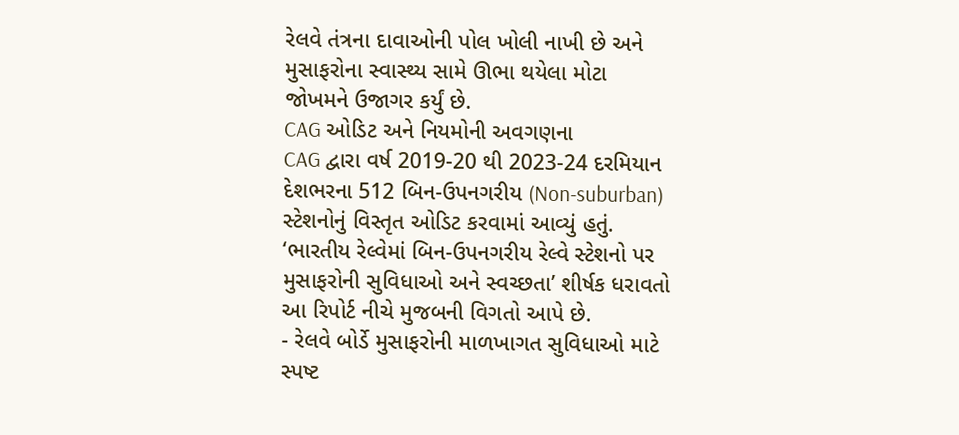રેલવે તંત્રના દાવાઓની પોલ ખોલી નાખી છે અને મુસાફરોના સ્વાસ્થ્ય સામે ઊભા થયેલા મોટા જોખમને ઉજાગર કર્યું છે.
CAG ઓડિટ અને નિયમોની અવગણના
CAG દ્વારા વર્ષ 2019-20 થી 2023-24 દરમિયાન દેશભરના 512 બિન-ઉપનગરીય (Non-suburban) સ્ટેશનોનું વિસ્તૃત ઓડિટ કરવામાં આવ્યું હતું. ‘ભારતીય રેલ્વેમાં બિન-ઉપનગરીય રેલ્વે સ્ટેશનો પર મુસાફરોની સુવિધાઓ અને સ્વચ્છતા’ શીર્ષક ધરાવતો આ રિપોર્ટ નીચે મુજબની વિગતો આપે છે.
- રેલવે બોર્ડે મુસાફરોની માળખાગત સુવિધાઓ માટે સ્પષ્ટ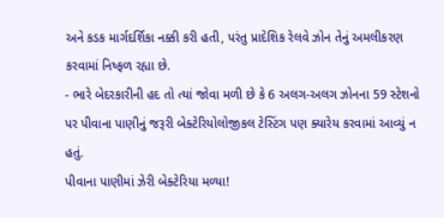અને કડક માર્ગદર્શિકા નક્કી કરી હતી, પરંતુ પ્રાદેશિક રેલવે ઝોન તેનું અમલીકરણ કરવામાં નિષ્ફળ રહ્યા છે.
- ભારે બેદરકારીની હદ તો ત્યાં જોવા મળી છે કે 6 અલગ-અલગ ઝોનના 59 સ્ટેશનો પર પીવાના પાણીનું જરૂરી બેક્ટેરિયોલોજીકલ ટેસ્ટિંગ પણ ક્યારેય કરવામાં આવ્યું ન હતું.
પીવાના પાણીમાં ઝેરી બેક્ટેરિયા મળ્યા!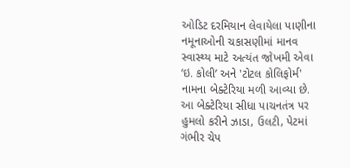ઓડિટ દરમિયાન લેવાયેલા પાણીના નમૂનાઓની ચકાસણીમાં માનવ સ્વાસ્થ્ય માટે અત્યંત જોખમી એવા ‘ઇ. કોલી’ અને 'ટોટલ કોલિફોર્મ' નામના બેક્ટેરિયા મળી આવ્યા છે. આ બેક્ટેરિયા સીધા પાચનતંત્ર પર હુમલો કરીને ઝાડા, ઉલટી, પેટમાં ગંભીર ચેપ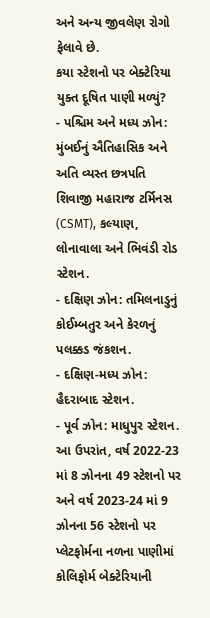અને અન્ય જીવલેણ રોગો ફેલાવે છે.
કયા સ્ટેશનો પર બેક્ટેરિયા યુક્ત દૂષિત પાણી મળ્યું?
- પશ્ચિમ અને મધ્ય ઝોન: મુંબઈનું ઐતિહાસિક અને અતિ વ્યસ્ત છત્રપતિ શિવાજી મહારાજ ટર્મિનસ (CSMT), કલ્યાણ, લોનાવાલા અને ભિવંડી રોડ સ્ટેશન.
- દક્ષિણ ઝોન: તમિલનાડુનું કોઈમ્બતુર અને કેરળનું પલક્કડ જંકશન.
- દક્ષિણ-મધ્ય ઝોન: હૈદરાબાદ સ્ટેશન.
- પૂર્વ ઝોન: માધુપુર સ્ટેશન.
આ ઉપરાંત, વર્ષ 2022-23 માં 8 ઝોનના 49 સ્ટેશનો પર અને વર્ષ 2023-24 માં 9 ઝોનના 56 સ્ટેશનો પર પ્લેટફોર્મના નળના પાણીમાં કોલિફોર્મ બેક્ટેરિયાની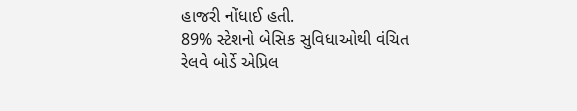હાજરી નોંધાઈ હતી.
89% સ્ટેશનો બેસિક સુવિધાઓથી વંચિત
રેલવે બોર્ડે એપ્રિલ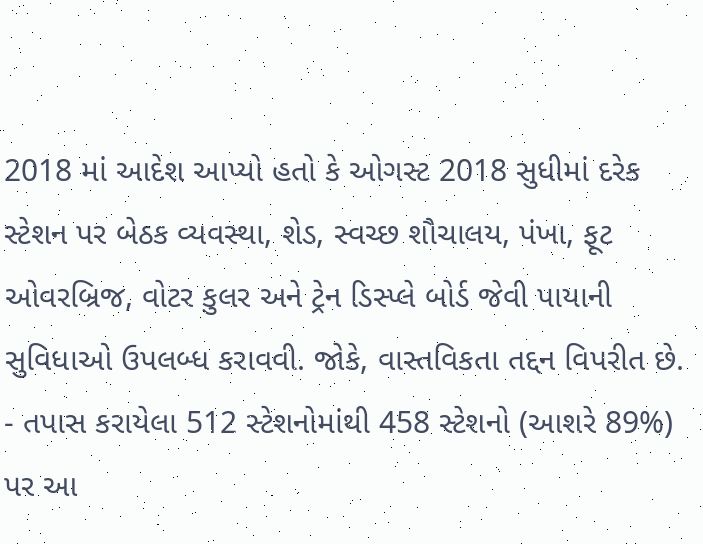2018 માં આદેશ આપ્યો હતો કે ઓગસ્ટ 2018 સુધીમાં દરેક સ્ટેશન પર બેઠક વ્યવસ્થા, શેડ, સ્વચ્છ શૌચાલય, પંખા, ફૂટ ઓવરબ્રિજ, વોટર કુલર અને ટ્રેન ડિસ્પ્લે બોર્ડ જેવી પાયાની સુવિધાઓ ઉપલબ્ધ કરાવવી. જોકે, વાસ્તવિકતા તદ્દન વિપરીત છે.
- તપાસ કરાયેલા 512 સ્ટેશનોમાંથી 458 સ્ટેશનો (આશરે 89%) પર આ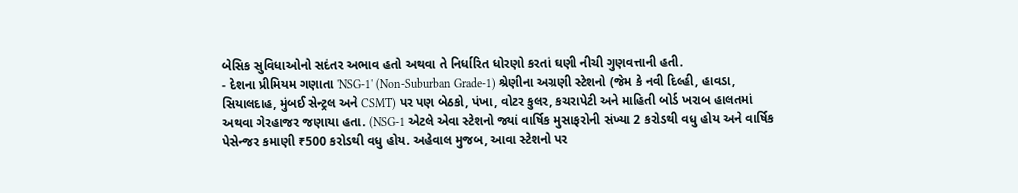બેસિક સુવિધાઓનો સદંતર અભાવ હતો અથવા તે નિર્ધારિત ધોરણો કરતાં ઘણી નીચી ગુણવત્તાની હતી.
- દેશના પ્રીમિયમ ગણાતા 'NSG-1' (Non-Suburban Grade-1) શ્રેણીના અગ્રણી સ્ટેશનો (જેમ કે નવી દિલ્હી, હાવડા, સિયાલદાહ, મુંબઈ સેન્ટ્રલ અને CSMT) પર પણ બેઠકો, પંખા, વોટર કુલર, કચરાપેટી અને માહિતી બોર્ડ ખરાબ હાલતમાં અથવા ગેરહાજર જણાયા હતા. (NSG-1 એટલે એવા સ્ટેશનો જ્યાં વાર્ષિક મુસાફરોની સંખ્યા 2 કરોડથી વધુ હોય અને વાર્ષિક પેસેન્જર કમાણી ₹500 કરોડથી વધુ હોય. અહેવાલ મુજબ, આવા સ્ટેશનો પર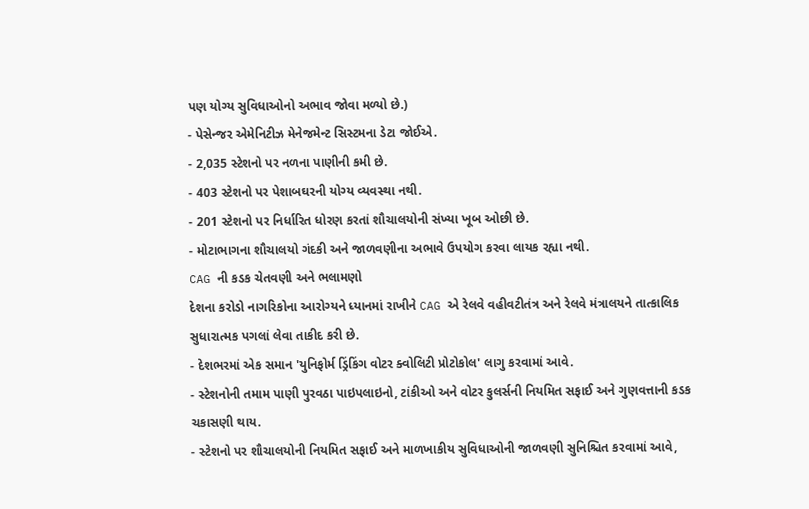પણ યોગ્ય સુવિધાઓનો અભાવ જોવા મળ્યો છે.)
- પેસેન્જર એમેનિટીઝ મેનેજમેન્ટ સિસ્ટમના ડેટા જોઈએ.
- 2,035 સ્ટેશનો પર નળના પાણીની કમી છે.
- 403 સ્ટેશનો પર પેશાબઘરની યોગ્ય વ્યવસ્થા નથી.
- 201 સ્ટેશનો પર નિર્ધારિત ધોરણ કરતાં શૌચાલયોની સંખ્યા ખૂબ ઓછી છે.
- મોટાભાગના શૌચાલયો ગંદકી અને જાળવણીના અભાવે ઉપયોગ કરવા લાયક રહ્યા નથી.
CAG ની કડક ચેતવણી અને ભલામણો
દેશના કરોડો નાગરિકોના આરોગ્યને ધ્યાનમાં રાખીને CAG એ રેલવે વહીવટીતંત્ર અને રેલવે મંત્રાલયને તાત્કાલિક સુધારાત્મક પગલાં લેવા તાકીદ કરી છે.
- દેશભરમાં એક સમાન 'યુનિફોર્મ ડ્રિંકિંગ વોટર ક્વોલિટી પ્રોટોકોલ' લાગુ કરવામાં આવે.
- સ્ટેશનોની તમામ પાણી પુરવઠા પાઇપલાઇનો, ટાંકીઓ અને વોટર કુલર્સની નિયમિત સફાઈ અને ગુણવત્તાની કડક ચકાસણી થાય.
- સ્ટેશનો પર શૌચાલયોની નિયમિત સફાઈ અને માળખાકીય સુવિધાઓની જાળવણી સુનિશ્ચિત કરવામાં આવે,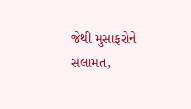જેથી મુસાફરોને સલામત,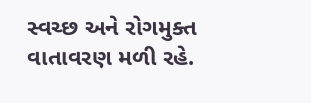સ્વચ્છ અને રોગમુક્ત વાતાવરણ મળી રહે.